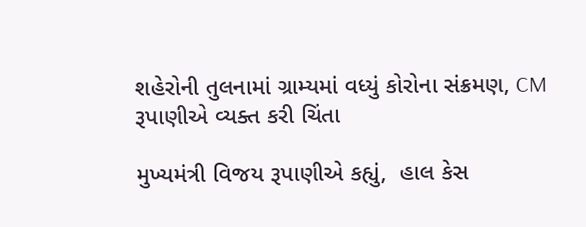શહેરોની તુલનામાં ગ્રામ્યમાં વધ્યું કોરોના સંક્રમણ, CM રૂપાણીએ વ્યક્ત કરી ચિંતા

મુખ્યમંત્રી વિજય રૂપાણીએ કહ્યું,  હાલ કેસ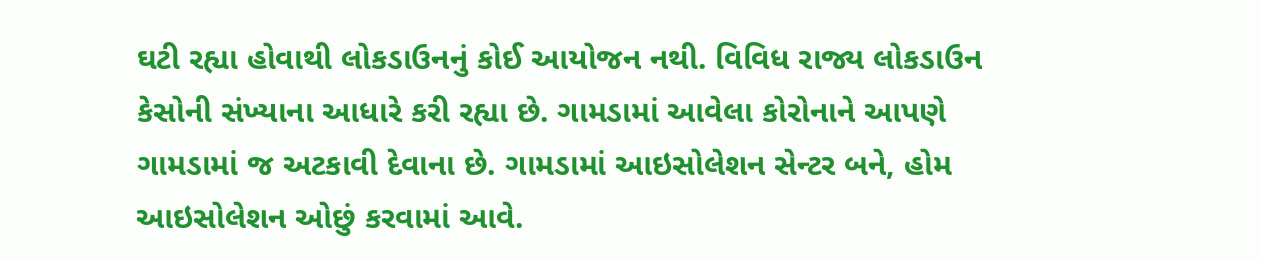ઘટી રહ્યા હોવાથી લોકડાઉનનું કોઈ આયોજન નથી. વિવિધ રાજ્ય લોકડાઉન કેસોની સંખ્યાના આધારે કરી રહ્યા છે. ગામડામાં આવેલા કોરોનાને આપણે ગામડામાં જ અટકાવી દેવાના છે. ગામડામાં આઇસોલેશન સેન્ટર બને, હોમ આઇસોલેશન ઓછું કરવામાં આવે.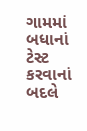ગામમાં બધાનાં ટેસ્ટ કરવાનાં બદલે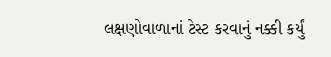લક્ષણોવાળાનાં ટેસ્ટ કરવાનું નક્કી કર્યું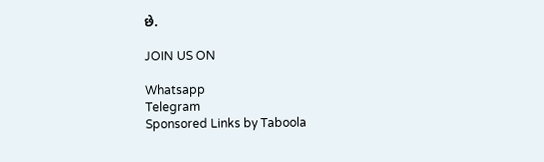છે.

JOIN US ON

Whatsapp
Telegram
Sponsored Links by Taboola